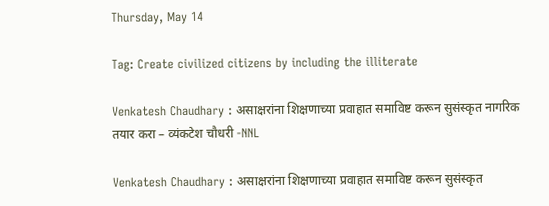Thursday, May 14

Tag: Create civilized citizens by including the illiterate

Venkatesh Chaudhary : असाक्षरांना शिक्षणाच्या प्रवाहात समाविष्ट करून सुसंस्कृत नागरिक तयार करा – व्यंकटेश चौधरी -NNL

Venkatesh Chaudhary : असाक्षरांना शिक्षणाच्या प्रवाहात समाविष्ट करून सुसंस्कृत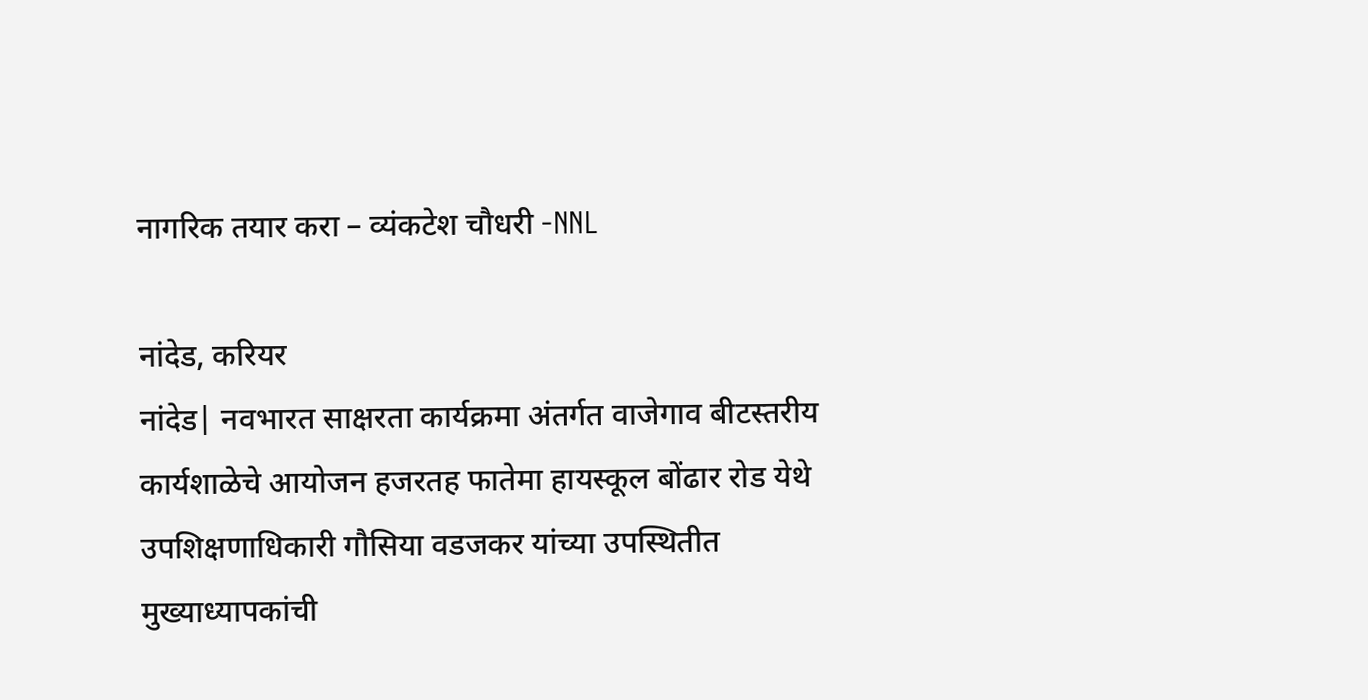नागरिक तयार करा – व्यंकटेश चौधरी -NNL

नांदेड, करियर
नांदेड| नवभारत साक्षरता कार्यक्रमा अंतर्गत वाजेगाव बीटस्तरीय कार्यशाळेचे आयोजन हजरतह फातेमा हायस्कूल बोंढार रोड येथे उपशिक्षणाधिकारी गौसिया वडजकर यांच्या उपस्थितीत मुख्याध्यापकांची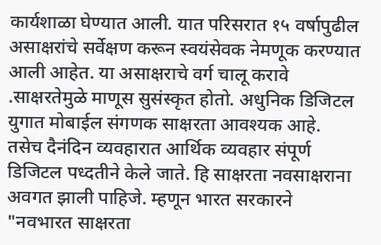कार्यशाळा घेण्यात आली. यात परिसरात १५ वर्षापुढील असाक्षरांचे सर्वेक्षण करून स्वयंसेवक नेमणूक करण्यात आली आहेत. या असाक्षराचे वर्ग चालू करावे .साक्षरतेमुळे माणूस सुसंस्कृत होतो. अधुनिक डिजिटल युगात मोबाईल संगणक साक्षरता आवश्यक आहे. तसेच दैनंदिन व्यवहारात आर्थिक व्यवहार संपूर्ण डिजिटल पध्दतीने केले जाते. हि साक्षरता नवसाक्षराना अवगत झाली पाहिजे. म्हणून भारत सरकारने "नवभारत साक्षरता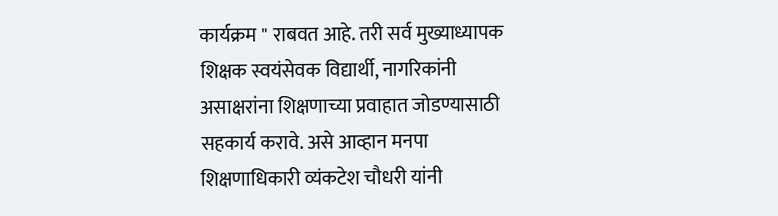कार्यक्रम " राबवत आहे. तरी सर्व मुख्याध्यापक शिक्षक स्वयंसेवक विद्यार्थी, नागरिकांनी असाक्षरांना शिक्षणाच्या प्रवाहात जोडण्यासाठी सहकार्य करावे. असे आव्हान मनपा शिक्षणाधिकारी व्यंकटेश चौधरी यांनी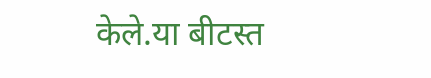केले.या बीटस्त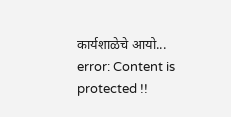कार्यशाळेचे आयो...
error: Content is protected !!